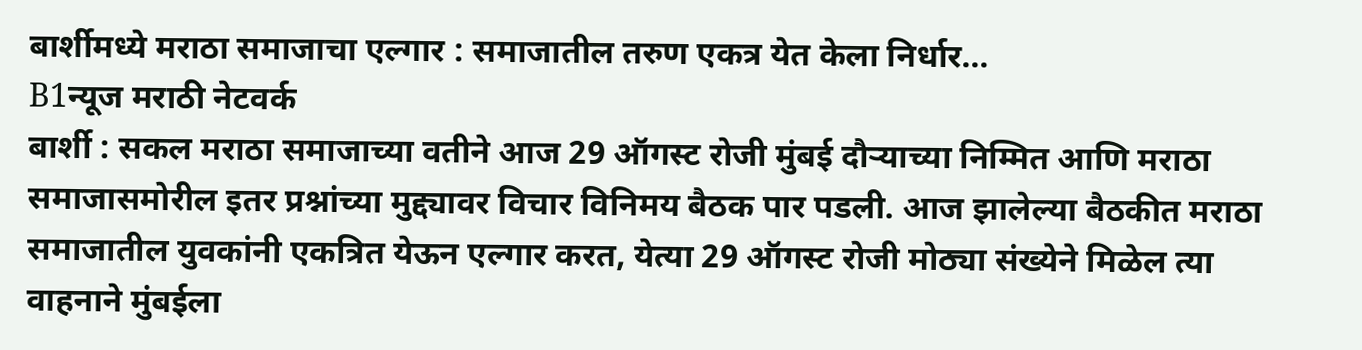बार्शीमध्ये मराठा समाजाचा एल्गार : समाजातील तरुण एकत्र येत केला निर्धार…
B1न्यूज मराठी नेटवर्क
बार्शी : सकल मराठा समाजाच्या वतीने आज 29 ऑगस्ट रोजी मुंबई दौऱ्याच्या निम्मित आणि मराठा समाजासमोरील इतर प्रश्नांच्या मुद्द्यावर विचार विनिमय बैठक पार पडली. आज झालेल्या बैठकीत मराठा समाजातील युवकांनी एकत्रित येऊन एल्गार करत, येत्या 29 ऑगस्ट रोजी मोठ्या संख्येने मिळेल त्या वाहनाने मुंबईला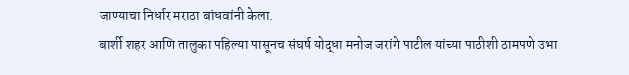जाण्याचा निर्धार मराठा बांधवांनी केला.
बार्शी शहर आणि तालुका पहिल्या पासूनच संघर्ष योद्धा मनोज जरांगे पाटील यांच्या पाठीशी ठामपणे उभा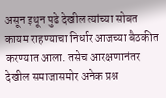असून इथून पुढे देखील त्यांच्या सोबत कायम राहण्याचा निर्धार आजच्या बैठकीत करण्यात आला. तसेच आरक्षणानंतर देखील समाजासमोर अनेक प्रश्न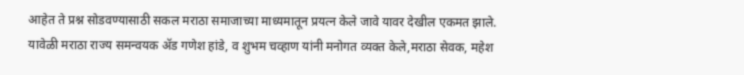आहेत ते प्रश्न सोडवण्यासाठी सकल मराठा समाजाच्या माध्यमातून प्रयत्न केले जावे यावर देखील एकमत झाले.
यावेळी मराठा राज्य समन्वयक ॲड गणेश हांडे, व शुभम चव्हाण यांनी मनोगत व्यक्त केले,मराठा सेवक, महेश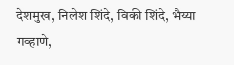देशमुख, निलेश शिंदे, विकी शिंदे, भैय्या गव्हाणे,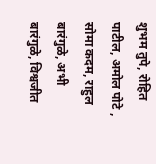शुभम तुपे, रोहित पाटील, अमोल पोटे , सोमा कदम, राहुल बारंगुळे, अभी बारंगुळे, विश्वजीत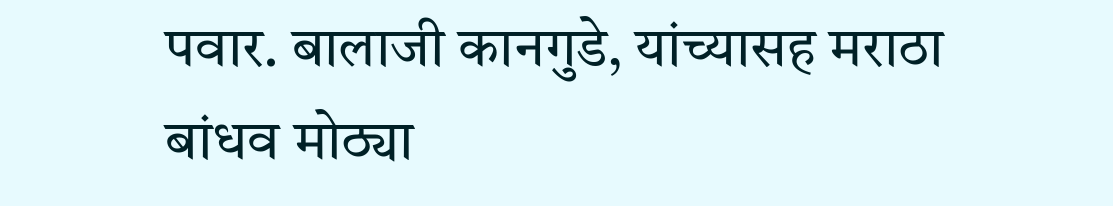पवार. बालाजी कानगुडे, यांच्यासह मराठा बांधव मोठ्या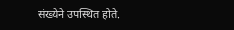संख्येने उपस्थित होते.